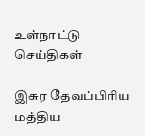உள்நாட்டு செய்திகள்

இசுர தேவப்பிரிய மத்திய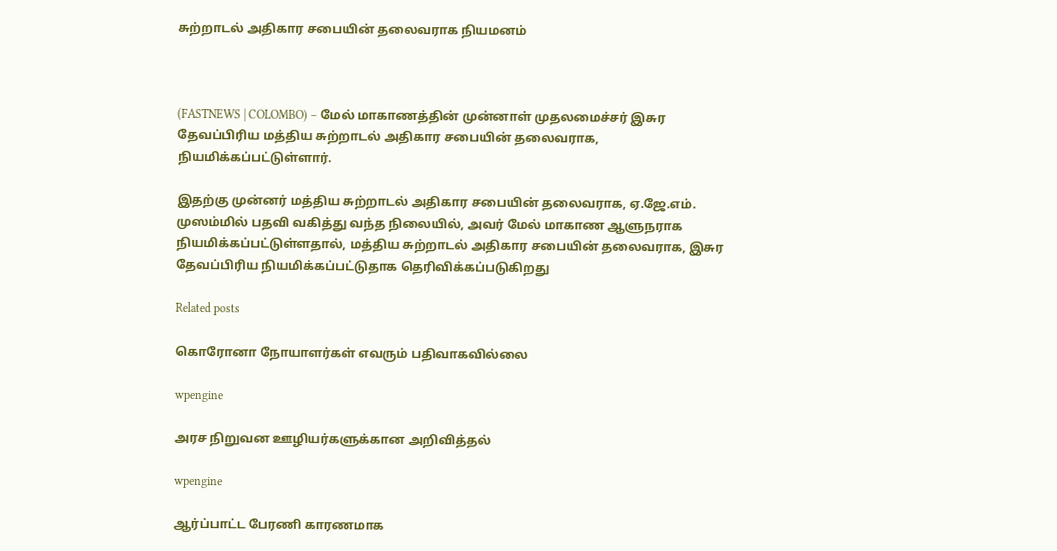சுற்றாடல் அதிகார சபையின் தலைவராக நியமனம்



(FASTNEWS | COLOMBO) – மேல் மாகாணத்தின் முன்னாள் முதலமைச்சர் இசுர தேவப்பிரிய மத்திய சுற்றாடல் அதிகார சபையின் தலைவராக, நியமிக்கப்பட்டுள்ளார்.

இதற்கு முன்னர் மத்திய சுற்றாடல் அதிகார சபையின் தலைவராக, ஏ.ஜே.எம். முஸம்மில் பதவி வகித்து வந்த நிலையில், அவர் மேல் மாகாண ஆளுநராக நியமிக்கப்பட்டுள்ளதால், மத்திய சுற்றாடல் அதிகார சபையின் தலைவராக, இசுர தேவப்பிரிய நியமிக்கப்பட்டுதாக தெரிவிக்கப்படுகிறது

Related posts

கொரோனா நோயாளர்கள் எவரும் பதிவாகவில்லை

wpengine

அரச நிறுவன ஊழியர்களுக்கான அறிவித்தல்

wpengine

ஆர்ப்பாட்ட பேரணி காரணமாக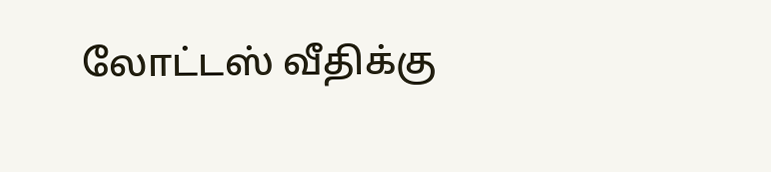லோட்டஸ் வீதிக்கு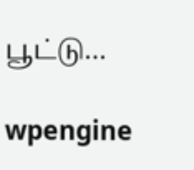பூட்டு…

wpengine